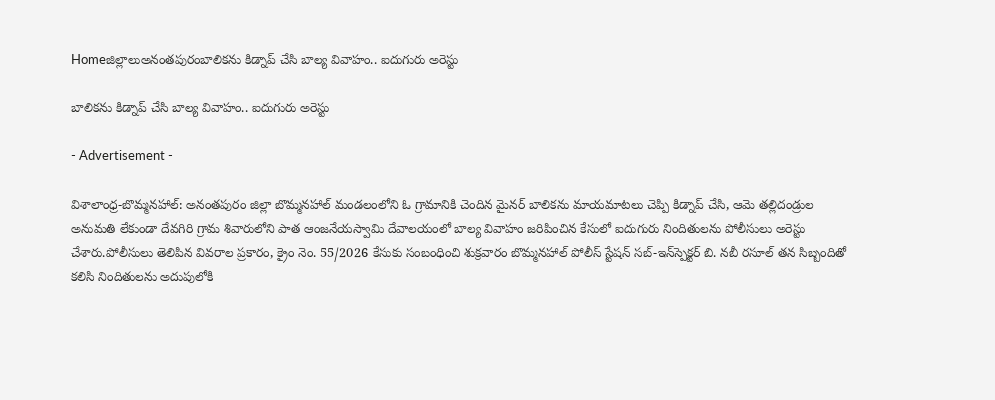Homeజిల్లాలుఅనంతపురంబాలికను కిడ్నాప్ చేసి బాల్య వివాహం.. ఐదుగురు అరెస్టు

బాలికను కిడ్నాప్ చేసి బాల్య వివాహం.. ఐదుగురు అరెస్టు

- Advertisement -

విశాలాంధ్ర-బొమ్మనహాల్: అనంతపురం జిల్లా బొమ్మనహాల్ మండలంలోని ఓ గ్రామానికి చెందిన మైనర్ బాలికను మాయమాటలు చెప్పి కిడ్నాప్ చేసి, ఆమె తల్లిదండ్రుల అనుమతి లేకుండా దేవగిరి గ్రామ శివారులోని పాత ఆంజనేయస్వామి దేవాలయంలో బాల్య వివాహం జరిపించిన కేసులో ఐదుగురు నిందితులను పోలీసులు అరెస్టు చేశారు.పోలీసులు తెలిపిన వివరాల ప్రకారం, క్రైం నెం. 55/2026 కేసుకు సంబంధించి శుక్రవారం బొమ్మనహాల్ పోలీస్ స్టేషన్ సబ్-ఇన్‌స్పెక్టర్ బి. నబీ రసూల్ తన సిబ్బందితో కలిసి నిందితులను అదుపులోకి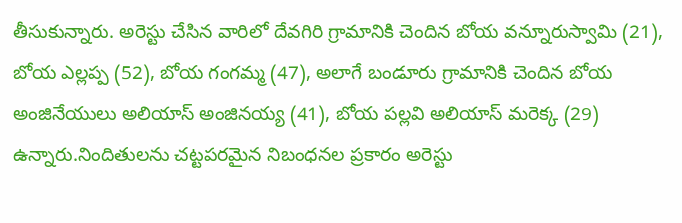తీసుకున్నారు. అరెస్టు చేసిన వారిలో దేవగిరి గ్రామానికి చెందిన బోయ వన్నూరుస్వామి (21), బోయ ఎల్లప్ప (52), బోయ గంగమ్మ (47), అలాగే బండూరు గ్రామానికి చెందిన బోయ అంజినేయులు అలియాస్ అంజినయ్య (41), బోయ పల్లవి అలియాస్ మరెక్క (29) ఉన్నారు.నిందితులను చట్టపరమైన నిబంధనల ప్రకారం అరెస్టు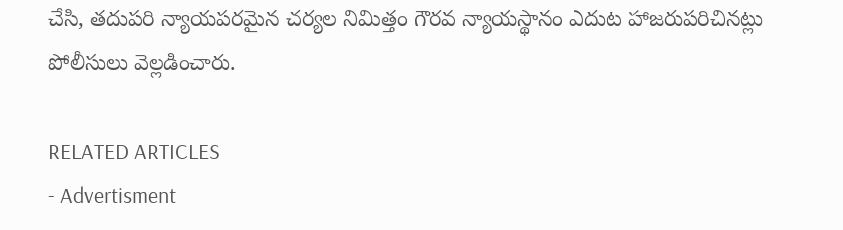చేసి, తదుపరి న్యాయపరమైన చర్యల నిమిత్తం గౌరవ న్యాయస్థానం ఎదుట హాజరుపరిచినట్లు పోలీసులు వెల్లడించారు.

RELATED ARTICLES
- Advertisment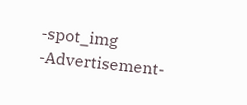-spot_img
-Advertisement-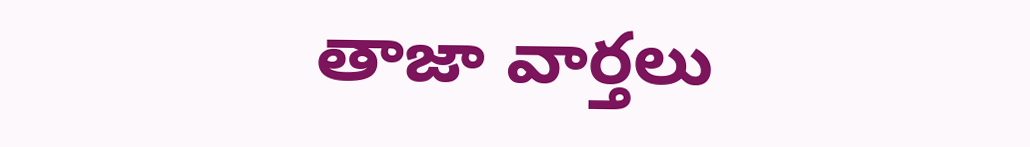తాజా వార్తలు